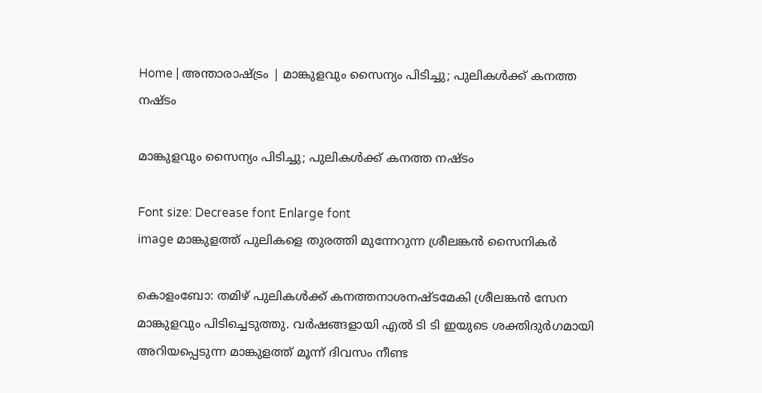Home | അന്താരാഷ്‌ട്രം | മാങ്കുളവും സൈന്യം പിടിച്ചു; പുലികള്‍ക്ക്‌ കനത്ത നഷ്ടം

മാങ്കുളവും സൈന്യം പിടിച്ചു; പുലികള്‍ക്ക്‌ കനത്ത നഷ്ടം

Font size: Decrease font Enlarge font
image മാങ്കുളത്ത്‌ പുലികളെ തുരത്തി മുന്നേറുന്ന ശ്രീലങ്കന്‍ സൈനികര്‍

കൊളംബോ: തമിഴ്‌ പുലികള്‍ക്ക്‌ കനത്തനാശനഷ്ടമേകി ശ്രീലങ്കന്‍ സേന മാങ്കുളവും പിടിച്ചെടുത്തു. വര്‍ഷങ്ങളായി എല്‍ ടി ടി ഇയുടെ ശക്തിദുര്‍ഗമായി അറിയപ്പെടുന്ന മാങ്കുളത്ത്‌ മൂന്ന്‌ ദിവസം നീണ്ട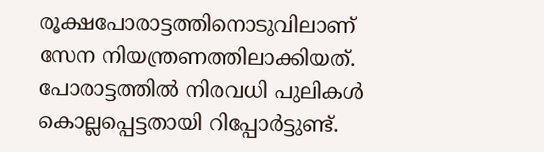രൂക്ഷപോരാട്ടത്തിനൊടുവിലാണ്‌ സേന നിയന്ത്രണത്തിലാക്കിയത്‌. പോരാട്ടത്തില്‍ നിരവധി പുലികള്‍ കൊല്ലപ്പെട്ടതായി റിപ്പോര്‍ട്ടുണ്ട്‌.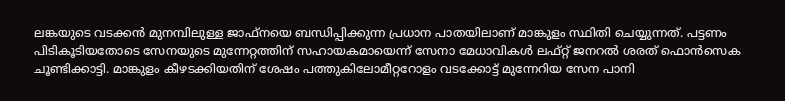ലങ്കയുടെ വടക്കന്‍ മുനമ്പിലുള്ള ജാഫ്നയെ ബന്ധിപ്പിക്കുന്ന പ്രധാന പാതയിലാണ്‌ മാങ്കുളം സ്ഥിതി ചെയ്യുന്നത്‌. പട്ടണം പിടികൂടിയതോടെ സേനയുടെ മുന്നേറ്റത്തിന്‌ സഹായകമായെന്ന്‌ സേനാ മേധാവികള്‍ ലഫ്റ്റ്‌ ജനറല്‍ ശരത്‌ ഫൊന്‍സെക ചൂണ്ടിക്കാട്ടി. മാങ്കുളം കീഴടക്കിയതിന്‌ ശേഷം പത്തുകിലോമീറ്ററോളം വടക്കോട്ട്‌ മുന്നേറിയ സേന പാനി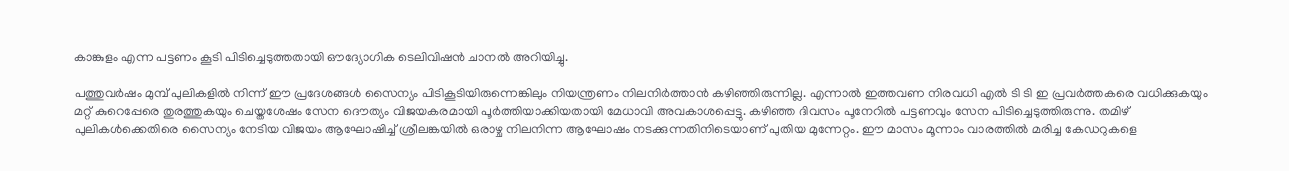കാങ്കുളം എന്ന പട്ടണം കൂടി പിടിച്ചെടുത്തതായി ഔദ്യോഗിക ടെലിവിഷന്‍ ചാനല്‍ അറിയിച്ചു.

പത്തുവര്‍ഷം മുമ്പ്‌ പുലികളില്‍ നിന്ന്‌ ഈ പ്രദേശങ്ങള്‍ സൈന്യം പിടികൂടിയിരുന്നെങ്കിലും നിയന്ത്രണം നിലനിര്‍ത്താന്‍ കഴിഞ്ഞിരുന്നില്ല. എന്നാല്‍ ഇത്തവണ നിരവധി എല്‍ ടി ടി ഇ പ്രവര്‍ത്തകരെ വധിക്കുകയും മറ്റ്‌ കുറെപ്പേരെ തുരത്തുകയും ചെയ്തശേഷം സേന ദൌത്യം വിജയകരമായി പൂര്‍ത്തിയാക്കിയതായി മേധാവി അവകാശപ്പെട്ടു. കഴിഞ്ഞ ദിവസം പൂനേറില്‍ പട്ടണവും സേന പിടിച്ചെടുത്തിരുന്നു. തമിഴ്‌ പുലികള്‍ക്കെതിരെ സൈന്യം നേടിയ വിജയം ആഘോഷിച്ച്‌ ശ്രീലങ്കയില്‍ ഒരാഴ്ച നിലനിന്ന ആഘോഷം നടക്കുന്നതിനിടെയാണ്‌ പുതിയ മുന്നേറ്റം. ഈ മാസം മൂന്നാം വാരത്തില്‍ മരിച്ച കേഡറുകളെ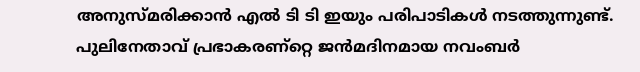അനുസ്മരിക്കാന്‍ എല്‍ ടി ടി ഇയും പരിപാടികള്‍ നടത്തുന്നുണ്ട്‌. പുലിനേതാവ്‌ പ്രഭാകരണ്റ്റെ ജന്‍മദിനമായ നവംബര്‍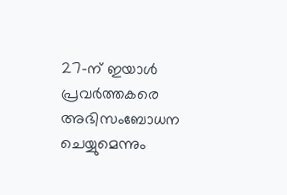27-ന്‌ ഇയാള്‍ പ്രവര്‍ത്തകരെ അഭിസംബോധന ചെയ്യുമെന്നും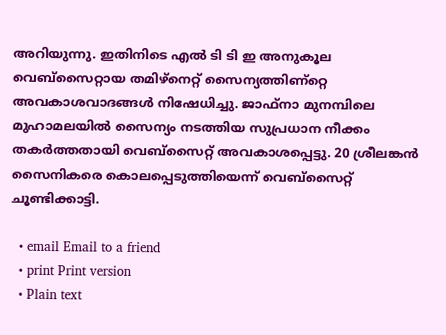അറിയുന്നു. ഇതിനിടെ എല്‍ ടി ടി ഇ അനുകൂല വെബ്സൈറ്റായ തമിഴ്നെറ്റ്‌ സൈന്യത്തിണ്റ്റെ അവകാശവാദങ്ങള്‍ നിഷേധിച്ചു. ജാഫ്നാ മുനമ്പിലെ മുഹാമലയില്‍ സൈന്യം നടത്തിയ സുപ്രധാന നീക്കം തകര്‍ത്തതായി വെബ്സൈറ്റ്‌ അവകാശപ്പെട്ടു. 20 ശ്രീലങ്കന്‍ സൈനികരെ കൊലപ്പെടുത്തിയെന്ന്‌ വെബ്സൈറ്റ്‌ ചൂണ്ടിക്കാട്ടി.

  • email Email to a friend
  • print Print version
  • Plain text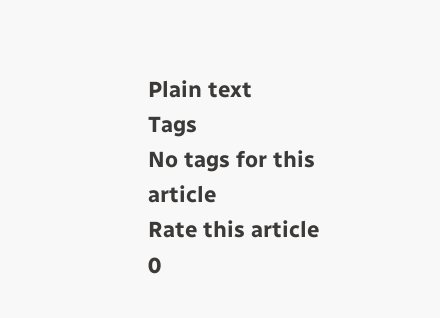Plain text
Tags
No tags for this article
Rate this article
0